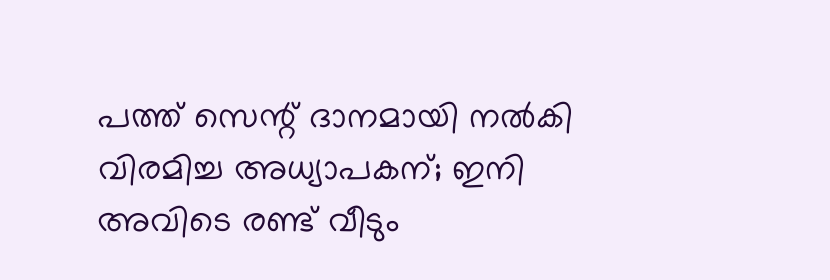പത്ത് സെന്റ് ദാനമായി നൽകി വിരമിച്ച അധ്യാപകന്; ഇനി അവിടെ രണ്ട് വീടും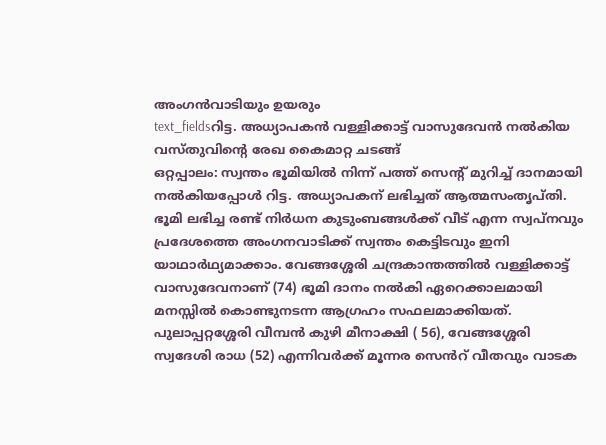അംഗൻവാടിയും ഉയരും
text_fieldsറിട്ട. അധ്യാപകൻ വള്ളിക്കാട്ട് വാസുദേവൻ നൽകിയ വസ്തുവിന്റെ രേഖ കൈമാറ്റ ചടങ്ങ്
ഒറ്റപ്പാലം: സ്വന്തം ഭൂമിയിൽ നിന്ന് പത്ത് സെന്റ് മുറിച്ച് ദാനമായി നൽകിയപ്പോൾ റിട്ട. അധ്യാപകന് ലഭിച്ചത് ആത്മസംതൃപ്തി. ഭൂമി ലഭിച്ച രണ്ട് നിർധന കുടുംബങ്ങൾക്ക് വീട് എന്ന സ്വപ്നവും പ്രദേശത്തെ അംഗനവാടിക്ക് സ്വന്തം കെട്ടിടവും ഇനി യാഥാർഥ്യമാക്കാം. വേങ്ങശ്ശേരി ചന്ദ്രകാന്തത്തിൽ വള്ളിക്കാട്ട് വാസുദേവനാണ് (74) ഭൂമി ദാനം നൽകി ഏറെക്കാലമായി മനസ്സിൽ കൊണ്ടുനടന്ന ആഗ്രഹം സഫലമാക്കിയത്.
പുലാപ്പറ്റശ്ശേരി വീമ്പൻ കുഴി മീനാക്ഷി ( 56), വേങ്ങശ്ശേരി സ്വദേശി രാധ (52) എന്നിവർക്ക് മൂന്നര സെൻറ് വീതവും വാടക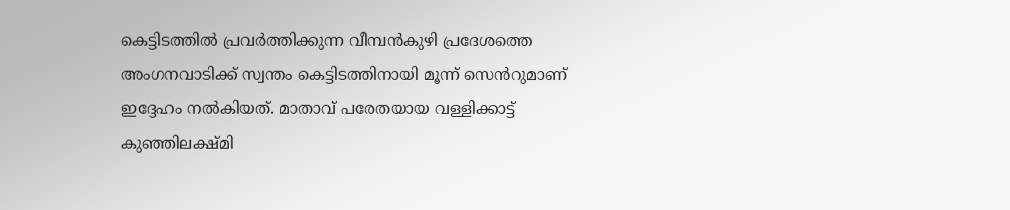കെട്ടിടത്തിൽ പ്രവർത്തിക്കുന്ന വീമ്പൻകുഴി പ്രദേശത്തെ അംഗനവാടിക്ക് സ്വന്തം കെട്ടിടത്തിനായി മൂന്ന് സെൻറുമാണ് ഇദ്ദേഹം നൽകിയത്. മാതാവ് പരേതയായ വള്ളിക്കാട്ട് കുഞ്ഞിലക്ഷ്മി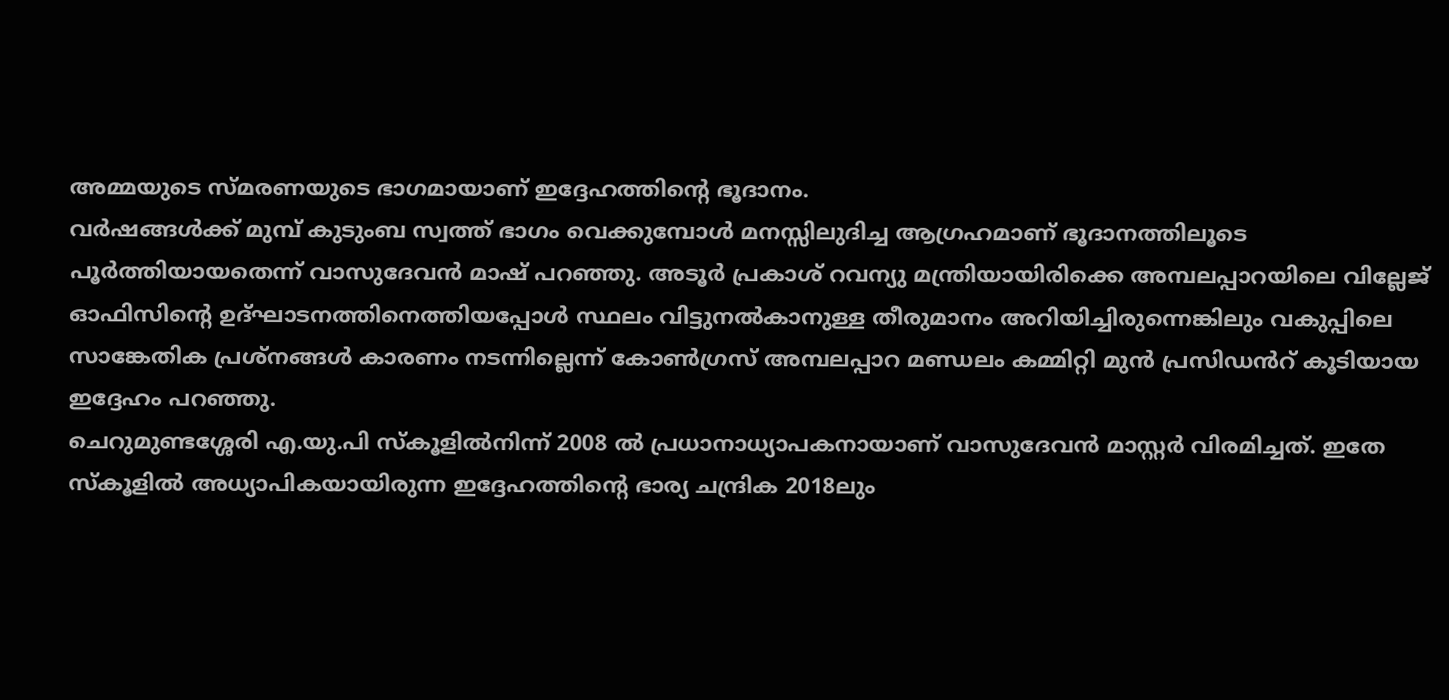അമ്മയുടെ സ്മരണയുടെ ഭാഗമായാണ് ഇദ്ദേഹത്തിന്റെ ഭൂദാനം.
വർഷങ്ങൾക്ക് മുമ്പ് കുടുംബ സ്വത്ത് ഭാഗം വെക്കുമ്പോൾ മനസ്സിലുദിച്ച ആഗ്രഹമാണ് ഭൂദാനത്തിലൂടെ പൂർത്തിയായതെന്ന് വാസുദേവൻ മാഷ് പറഞ്ഞു. അടൂർ പ്രകാശ് റവന്യു മന്ത്രിയായിരിക്കെ അമ്പലപ്പാറയിലെ വില്ലേജ് ഓഫിസിന്റെ ഉദ്ഘാടനത്തിനെത്തിയപ്പോൾ സ്ഥലം വിട്ടുനൽകാനുള്ള തീരുമാനം അറിയിച്ചിരുന്നെങ്കിലും വകുപ്പിലെ സാങ്കേതിക പ്രശ്നങ്ങൾ കാരണം നടന്നില്ലെന്ന് കോൺഗ്രസ് അമ്പലപ്പാറ മണ്ഡലം കമ്മിറ്റി മുൻ പ്രസിഡൻറ് കൂടിയായ ഇദ്ദേഹം പറഞ്ഞു.
ചെറുമുണ്ടശ്ശേരി എ.യു.പി സ്കൂളിൽനിന്ന് 2008 ൽ പ്രധാനാധ്യാപകനായാണ് വാസുദേവൻ മാസ്റ്റർ വിരമിച്ചത്. ഇതേ സ്കൂളിൽ അധ്യാപികയായിരുന്ന ഇദ്ദേഹത്തിന്റെ ഭാര്യ ചന്ദ്രിക 2018ലും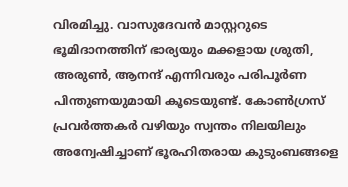വിരമിച്ചു. വാസുദേവൻ മാസ്റ്ററുടെ ഭൂമിദാനത്തിന് ഭാര്യയും മക്കളായ ശ്രുതി, അരുൺ, ആനന്ദ് എന്നിവരും പരിപൂർണ പിന്തുണയുമായി കൂടെയുണ്ട്. കോൺഗ്രസ് പ്രവർത്തകർ വഴിയും സ്വന്തം നിലയിലും അന്വേഷിച്ചാണ് ഭൂരഹിതരായ കുടുംബങ്ങളെ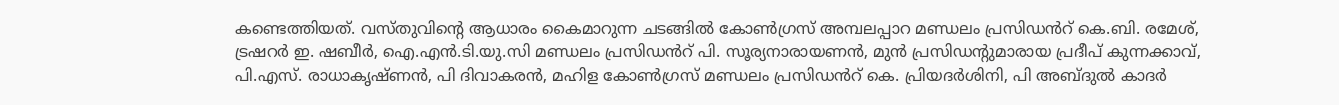കണ്ടെത്തിയത്. വസ്തുവിന്റെ ആധാരം കൈമാറുന്ന ചടങ്ങിൽ കോൺഗ്രസ് അമ്പലപ്പാറ മണ്ഡലം പ്രസിഡൻറ് കെ.ബി. രമേശ്, ട്രഷറർ ഇ. ഷബീർ, ഐ.എൻ.ടി.യു.സി മണ്ഡലം പ്രസിഡൻറ് പി. സൂര്യനാരായണൻ, മുൻ പ്രസിഡന്റുമാരായ പ്രദീപ് കുന്നക്കാവ്, പി.എസ്. രാധാകൃഷ്ണൻ, പി ദിവാകരൻ, മഹിള കോൺഗ്രസ് മണ്ഡലം പ്രസിഡൻറ് കെ. പ്രിയദർശിനി, പി അബ്ദുൽ കാദർ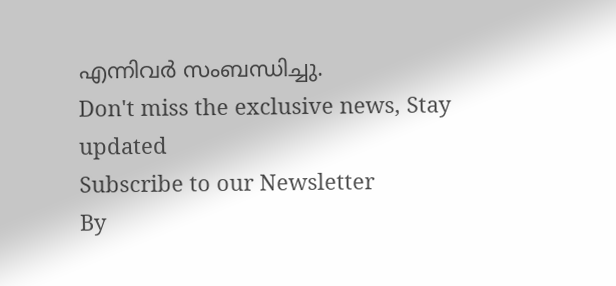എന്നിവർ സംബന്ധിച്ചു.
Don't miss the exclusive news, Stay updated
Subscribe to our Newsletter
By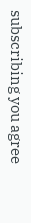subscribing you agree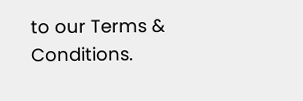to our Terms & Conditions.